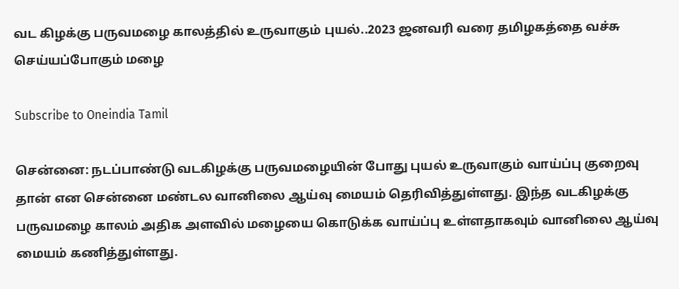வட கிழக்கு பருவமழை காலத்தில் உருவாகும் புயல்..2023 ஜனவரி வரை தமிழகத்தை வச்சு செய்யப்போகும் மழை

Subscribe to Oneindia Tamil

சென்னை: நடப்பாண்டு வடகிழக்கு பருவமழையின் போது புயல் உருவாகும் வாய்ப்பு குறைவு தான் என சென்னை மண்டல வானிலை ஆய்வு மையம் தெரிவித்துள்ளது. இந்த வடகிழக்கு பருவமழை காலம் அதிக அளவில் மழையை கொடுக்க வாய்ப்பு உள்ளதாகவும் வானிலை ஆய்வு மையம் கணித்துள்ளது.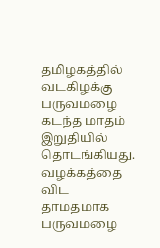தமிழகத்தில் வடகிழக்கு பருவமழை கடந்த மாதம் இறுதியில் தொடங்கியது. வழக்கத்தை விட தாமதமாக பருவமழை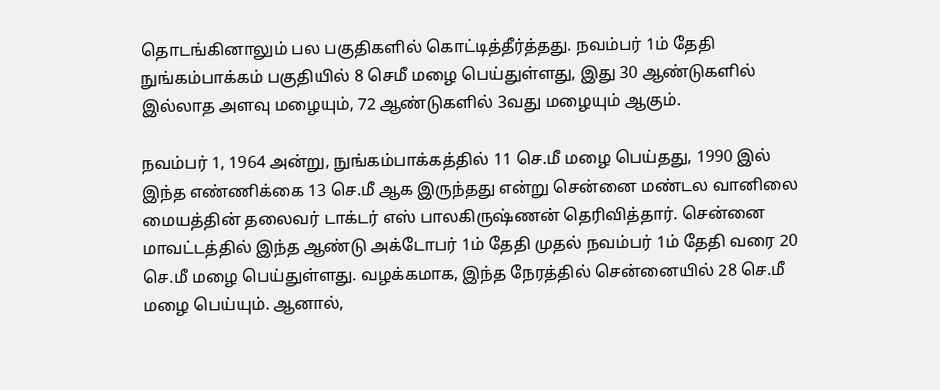தொடங்கினாலும் பல பகுதிகளில் கொட்டித்தீர்த்தது. நவம்பர் 1ம் தேதி நுங்கம்பாக்கம் பகுதியில் 8 செமீ மழை பெய்துள்ளது, இது 30 ஆண்டுகளில் இல்லாத அளவு மழையும், 72 ஆண்டுகளில் 3வது மழையும் ஆகும்.

நவம்பர் 1, 1964 அன்று, நுங்கம்பாக்கத்தில் 11 செ.மீ மழை பெய்தது, 1990 இல் இந்த எண்ணிக்கை 13 செ.மீ ஆக இருந்தது என்று சென்னை மண்டல வானிலை மையத்தின் தலைவர் டாக்டர் எஸ் பாலகிருஷ்ணன் தெரிவித்தார். சென்னை மாவட்டத்தில் இந்த ஆண்டு அக்டோபர் 1ம் தேதி முதல் நவம்பர் 1ம் தேதி வரை 20 செ.மீ மழை பெய்துள்ளது. வழக்கமாக, இந்த நேரத்தில் சென்னையில் 28 செ.மீ மழை பெய்யும். ஆனால்,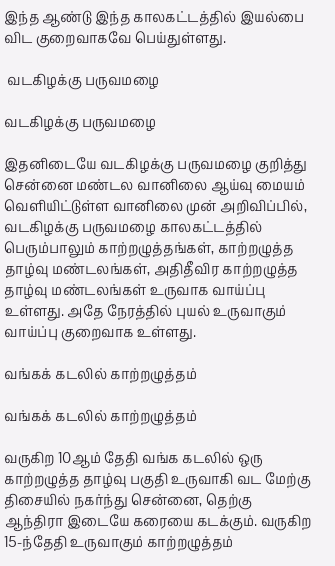இந்த ஆண்டு இந்த காலகட்டத்தில் இயல்பை விட குறைவாகவே பெய்துள்ளது.

 வடகிழக்கு பருவமழை

வடகிழக்கு பருவமழை

இதனிடையே வடகிழக்கு பருவமழை குறித்து சென்னை மண்டல வானிலை ஆய்வு மையம் வெளியிட்டுள்ள வானிலை முன் அறிவிப்பில், வடகிழக்கு பருவமழை காலகட்டத்தில் பெரும்பாலும் காற்றழுத்தங்கள், காற்றழுத்த தாழ்வு மண்டலங்கள், அதிதீவிர காற்றழுத்த தாழ்வு மண்டலங்கள் உருவாக வாய்ப்பு உள்ளது. அதே நேரத்தில் புயல் உருவாகும் வாய்ப்பு குறைவாக உள்ளது.

வங்கக் கடலில் காற்றழுத்தம்

வங்கக் கடலில் காற்றழுத்தம்

வருகிற 10ஆம் தேதி வங்க கடலில் ஒரு காற்றழுத்த தாழ்வு பகுதி உருவாகி வட மேற்கு திசையில் நகர்ந்து சென்னை, தெற்கு ஆந்திரா இடையே கரையை கடக்கும். வருகிற 15-ந்தேதி உருவாகும் காற்றழுத்தம்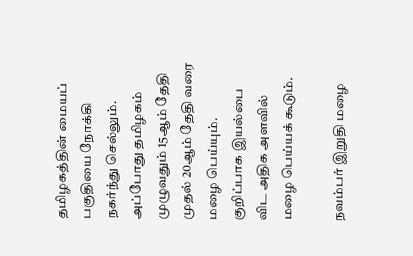தமிழகத்தின் மையப் பகுதியை நோக்கி நகர்ந்து செல்லும். அப்போது தமிழகம் முழுவதும் 15ஆம் தேதி முதல் 20ஆம் தேதி வரை மழை பெய்யும். குறிப்பாக இயல்பை விட அதிக அளவில் மழை பெய்யக் கூடும்.

நவம்பர் இறுதி மழை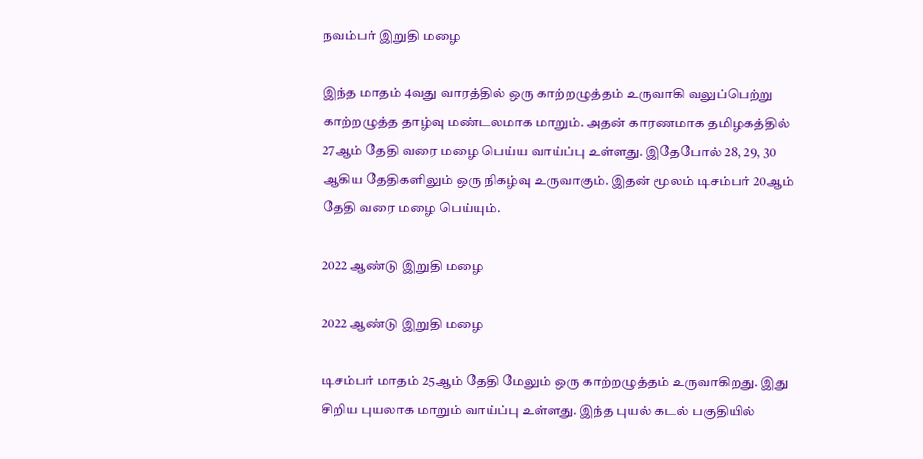நவம்பர் இறுதி மழை

இந்த மாதம் 4வது வாரத்தில் ஒரு காற்றழுத்தம் உருவாகி வலுப்பெற்று காற்றழுத்த தாழ்வு மண்டலமாக மாறும். அதன் காரணமாக தமிழகத்தில் 27ஆம் தேதி வரை மழை பெய்ய வாய்ப்பு உள்ளது. இதேபோல் 28, 29, 30 ஆகிய தேதிகளிலும் ஒரு நிகழ்வு உருவாகும். இதன் மூலம் டிசம்பர் 20ஆம் தேதி வரை மழை பெய்யும்.

2022 ஆண்டு இறுதி மழை

2022 ஆண்டு இறுதி மழை

டிசம்பர் மாதம் 25ஆம் தேதி மேலும் ஒரு காற்றழுத்தம் உருவாகிறது. இது சிறிய புயலாக மாறும் வாய்ப்பு உள்ளது. இந்த புயல் கடல் பகுதியில்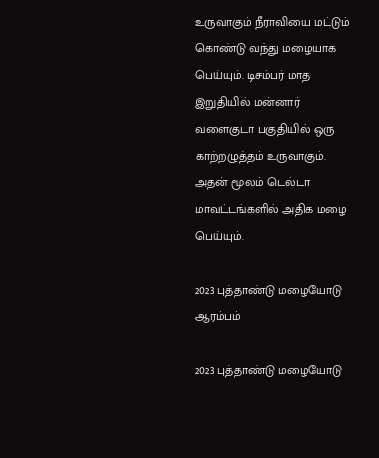உருவாகும் நீராவியை மட்டும் கொண்டு வந்து மழையாக பெய்யும். டிசம்பர் மாத இறுதியில் மன்னார் வளைகுடா பகுதியில் ஒரு காற்றழுத்தம் உருவாகும். அதன் மூலம் டெல்டா மாவட்டங்களில் அதிக மழை பெய்யும்.

2023 புத்தாண்டு மழையோடு ஆரம்பம்

2023 புத்தாண்டு மழையோடு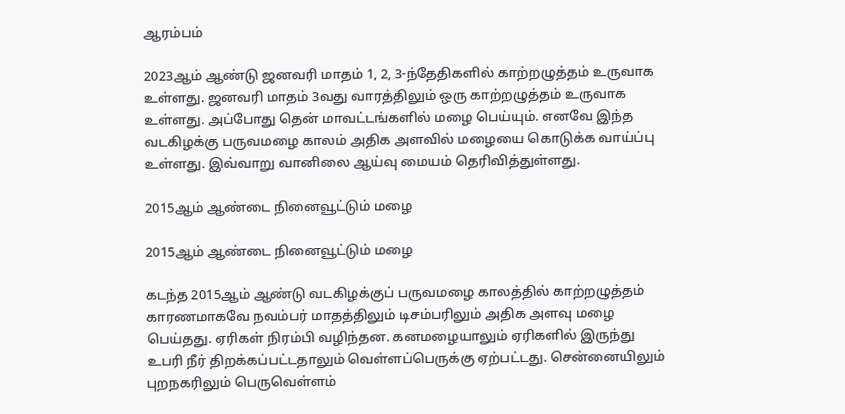ஆரம்பம்

2023ஆம் ஆண்டு ஜனவரி மாதம் 1, 2, 3-ந்தேதிகளில் காற்றழுத்தம் உருவாக உள்ளது. ஜனவரி மாதம் 3வது வாரத்திலும் ஒரு காற்றழுத்தம் உருவாக உள்ளது. அப்போது தென் மாவட்டங்களில் மழை பெய்யும். எனவே இந்த வடகிழக்கு பருவமழை காலம் அதிக அளவில் மழையை கொடுக்க வாய்ப்பு உள்ளது. இவ்வாறு வானிலை ஆய்வு மையம் தெரிவித்துள்ளது.

2015ஆம் ஆண்டை நினைவூட்டும் மழை

2015ஆம் ஆண்டை நினைவூட்டும் மழை

கடந்த 2015ஆம் ஆண்டு வடகிழக்குப் பருவமழை காலத்தில் காற்றழுத்தம் காரணமாகவே நவம்பர் மாதத்திலும் டிசம்பரிலும் அதிக அளவு மழை பெய்தது. ஏரிகள் நிரம்பி வழிந்தன. கனமழையாலும் ஏரிகளில் இருந்து உபரி நீர் திறக்கப்பட்டதாலும் வெள்ளப்பெருக்கு ஏற்பட்டது. சென்னையிலும் புறநகரிலும் பெருவெள்ளம்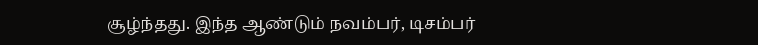சூழ்ந்தது. இந்த ஆண்டும் நவம்பர், டிசம்பர்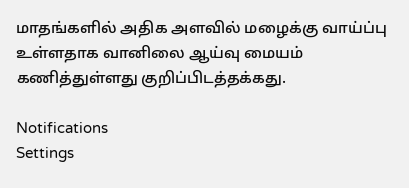மாதங்களில் அதிக அளவில் மழைக்கு வாய்ப்பு உள்ளதாக வானிலை ஆய்வு மையம் கணித்துள்ளது குறிப்பிடத்தக்கது.

Notifications
Settings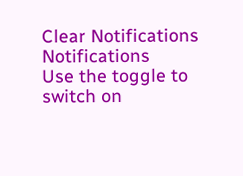Clear Notifications
Notifications
Use the toggle to switch on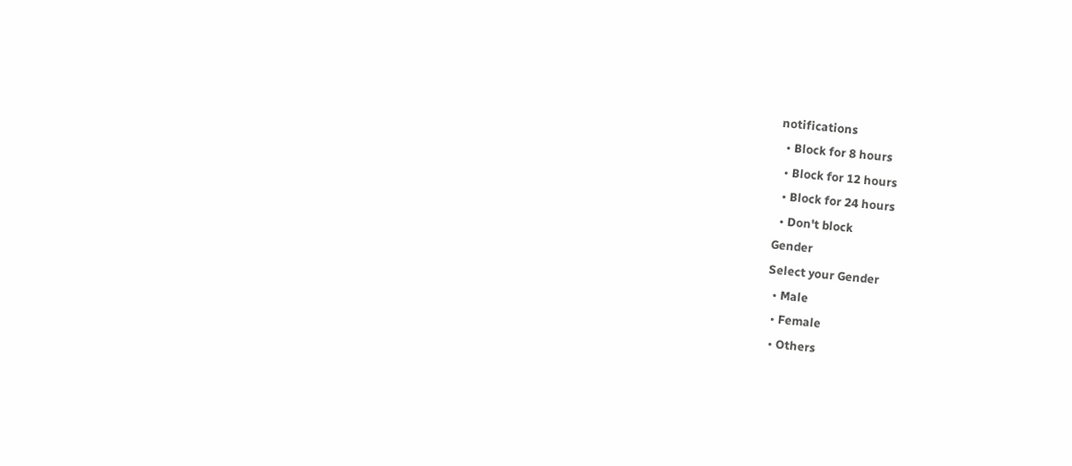notifications
  • Block for 8 hours
  • Block for 12 hours
  • Block for 24 hours
  • Don't block
Gender
Select your Gender
  • Male
  • Female
  • Others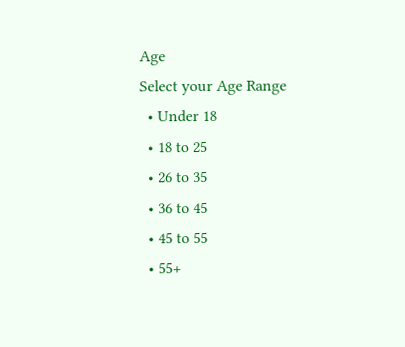Age
Select your Age Range
  • Under 18
  • 18 to 25
  • 26 to 35
  • 36 to 45
  • 45 to 55
  • 55+